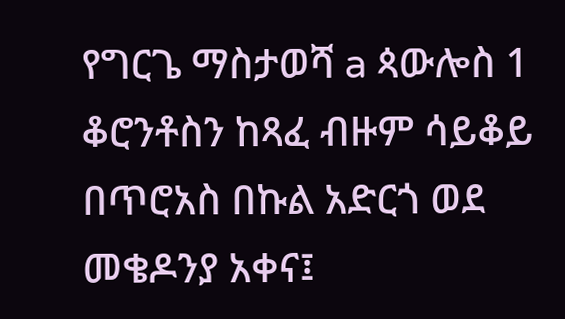የግርጌ ማስታወሻ a ጳውሎስ 1 ቆሮንቶስን ከጻፈ ብዙም ሳይቆይ በጥሮአስ በኩል አድርጎ ወደ መቄዶንያ አቀና፤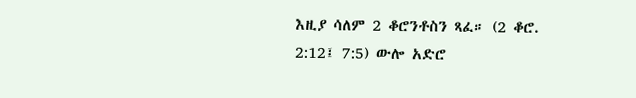እዚያ ሳለም 2 ቆሮንቶስን ጻፈ። (2 ቆሮ. 2:12፤ 7:5) ውሎ አድሮ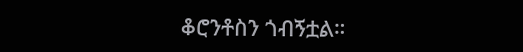ቆሮንቶስን ጎብኝቷል።